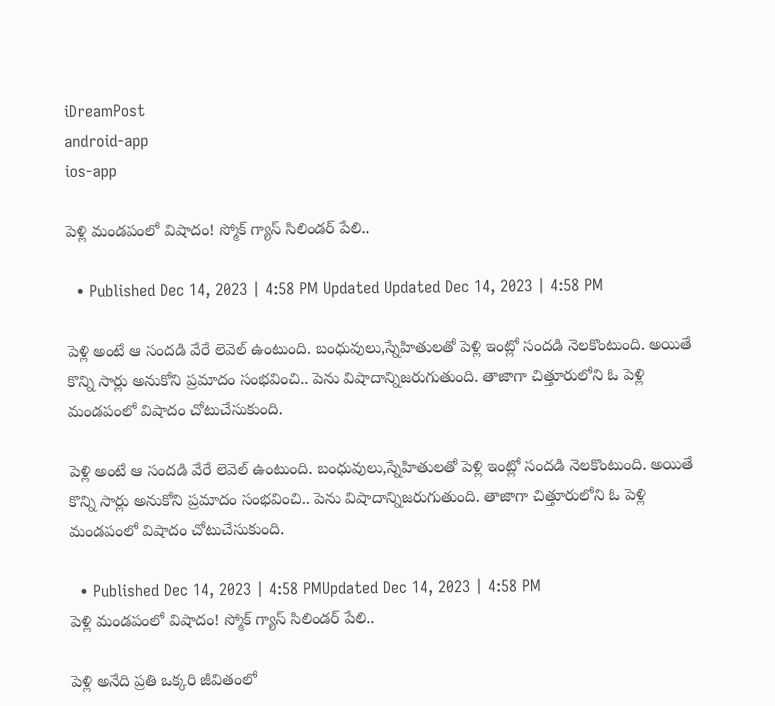iDreamPost
android-app
ios-app

పెళ్లి మండపంలో విషాదం! స్మోక్ గ్యాస్ సిలిండర్ పేలి..

  • Published Dec 14, 2023 | 4:58 PM Updated Updated Dec 14, 2023 | 4:58 PM

పెళ్లి అంటే ఆ సందడి వేరే లెవెల్ ఉంటుంది. బంధువులు,స్నేహితులతో పెళ్లి ఇంట్లో సందడి నెలకొంటుంది. అయితే కొన్ని సార్లు అనుకోని ప్రమాదం సంభవించి.. పెను విషాదాన్నిజరుగుతుంది. తాజాగా చిత్తూరులోని ఓ పెళ్లి మండపంలో విషాదం చోటుచేసుకుంది.

పెళ్లి అంటే ఆ సందడి వేరే లెవెల్ ఉంటుంది. బంధువులు,స్నేహితులతో పెళ్లి ఇంట్లో సందడి నెలకొంటుంది. అయితే కొన్ని సార్లు అనుకోని ప్రమాదం సంభవించి.. పెను విషాదాన్నిజరుగుతుంది. తాజాగా చిత్తూరులోని ఓ పెళ్లి మండపంలో విషాదం చోటుచేసుకుంది.

  • Published Dec 14, 2023 | 4:58 PMUpdated Dec 14, 2023 | 4:58 PM
పెళ్లి మండపంలో విషాదం! స్మోక్ గ్యాస్ సిలిండర్ పేలి..

పెళ్లి అనేది ప్రతి ఒక్కరి జీవితంలో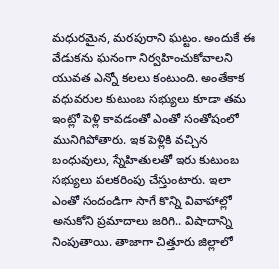మధురమైన, మరపురాని ఘట్టం. అందుకే ఈ వేడుకను ఘనంగా నిర్వహించుకోవాలని యువత ఎన్నో కలలు కంటుంది. అంతేకాక వధువరుల కుటుంబ సభ్యులు కూడా తమ ఇంట్లో పెళ్లి కావడంతో ఎంతో సంతోషంలో మునిగిపోతారు. ఇక పెళ్లికి వచ్చిన బంధువులు, స్నేహితులతో ఇరు కుటుంబ సభ్యులు పలకరింపు చేస్తుంటారు. ఇలా ఎంతో సందండిగా సాగే కొన్ని వివాహాల్లో అనుకోని ప్రమాదాలు జరిగి.. విషాదాన్ని నింపుతాయి. తాజాగా చిత్తూరు జిల్లాలో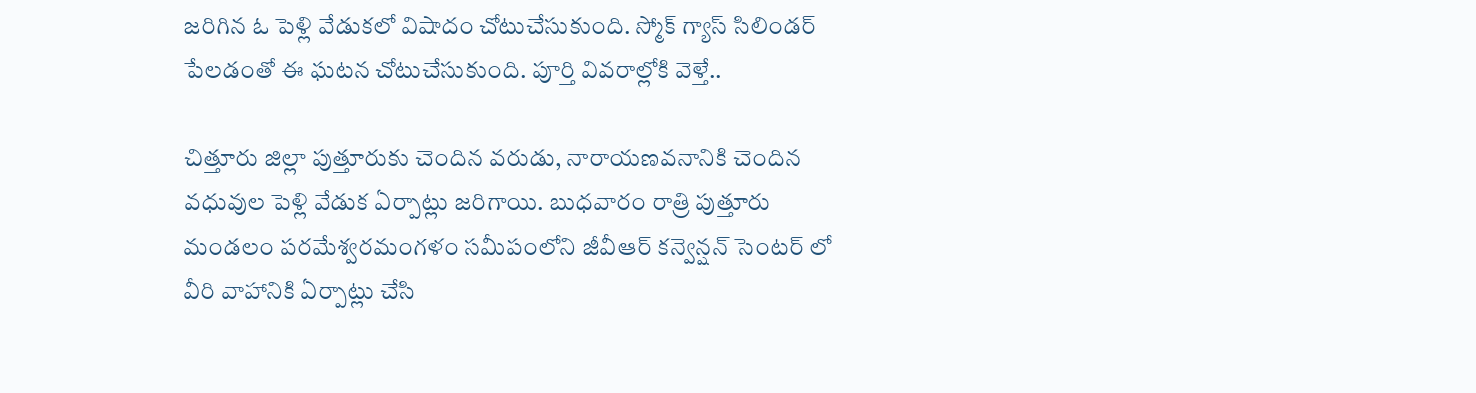జరిగిన ఓ పెళ్లి వేడుకలో విషాదం చోటుచేసుకుంది. స్మోక్ గ్యాస్ సిలిండర్ పేలడంతో ఈ ఘటన చోటుచేసుకుంది. పూర్తి వివరాల్లోకి వెళ్తే..

చిత్తూరు జిల్లా పుత్తూరుకు చెందిన వరుడు, నారాయణవనానికి చెందిన వధువుల పెళ్లి వేడుక ఏర్పాట్లు జరిగాయి. బుధవారం రాత్రి పుత్తూరు మండలం పరమేశ్వరమంగళం సమీపంలోని జీవీఆర్ కన్వెన్షన్ సెంటర్ లో వీరి వాహానికి ఏర్పాట్లు చేసి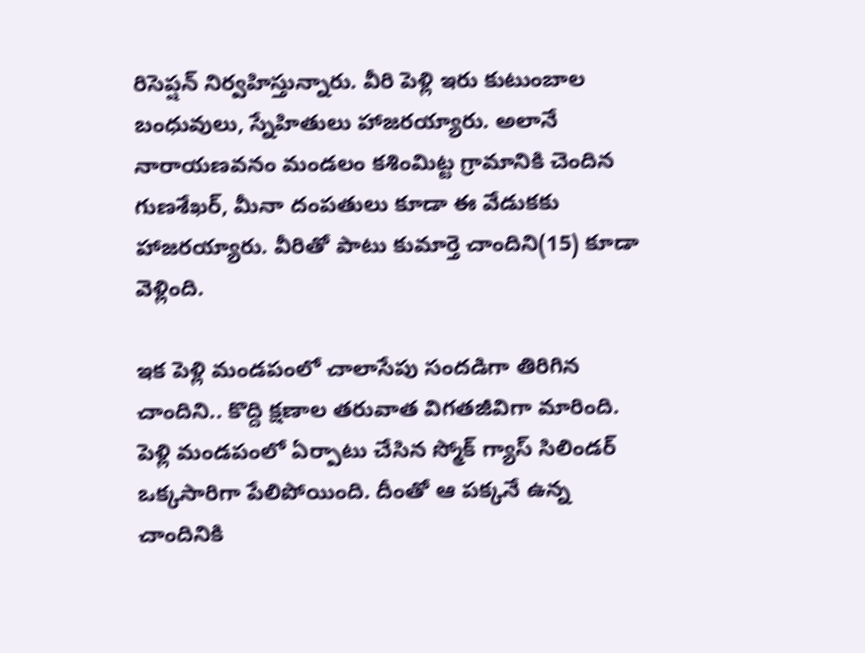రిసెప్షన్ నిర్వహిస్తున్నారు. వీరి పెళ్లి ఇరు కుటుంబాల బంధువులు, స్నేహితులు హాజరయ్యారు. అలానే నారాయణవనం మండలం కశింమిట్ట గ్రామానికి చెందిన గుణశేఖర్, మీనా దంపతులు కూడా ఈ వేడుకకు హాజరయ్యారు. వీరితో పాటు కుమార్తె చాందిని(15) కూడా వెళ్లింది.

ఇక పెళ్లి మండపంలో చాలాసేపు సందడిగా తిరిగిన చాందిని.. కొద్ది క్షణాల తరువాత విగతజీవిగా మారింది. పెళ్లి మండపంలో ఏర్పాటు చేసిన స్మోక్ గ్యాస్ సిలిండర్ ఒక్కసారిగా పేలిపోయింది. దీంతో ఆ పక్కనే ఉన్న చాందినికి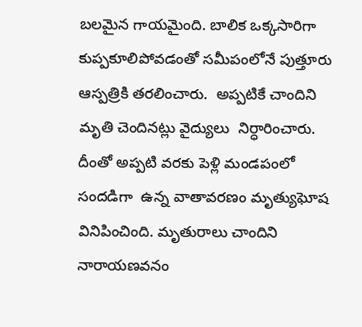బలమైన గాయమైంది. బాలిక ఒక్కసారిగా కుప్పకూలిపోవడంతో సమీపంలోనే పుత్తూరు ఆస్పత్రికి తరలించారు.  అప్పటికే చాందిని మృతి చెందినట్లు వైద్యులు  నిర్ధారించారు. దీంతో అప్పటి వరకు పెళ్లి మండపంలో సందడిగా  ఉన్న వాతావరణం మృత్యుఘోష వినిపించింది. మృతురాలు చాందిని నారాయణవనం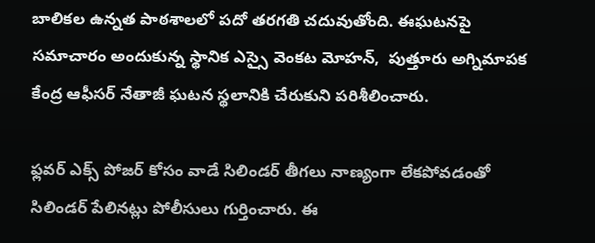బాలికల ఉన్నత పాఠశాలలో పదో తరగతి చదువుతోంది. ఈఘటనపై సమాచారం అందుకున్న స్థానిక ఎస్సై వెంకట మోహన్,  పుత్తూరు అగ్నిమాపక కేంద్ర ఆఫీసర్ నేతాజీ ఘటన స్థలానికి చేరుకుని పరిశీలించారు.

ఫ్లవర్ ఎక్స్ పోజర్ కోసం వాడే సిలిండర్ తీగలు నాణ్యంగా లేకపోవడంతో సిలిండర్ పేలినట్లు పోలీసులు గుర్తించారు. ఈ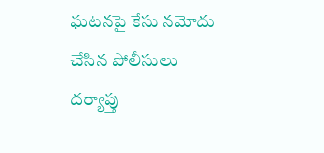ఘటనపై కేసు నమోదు చేసిన పోలీసులు దర్యాప్తు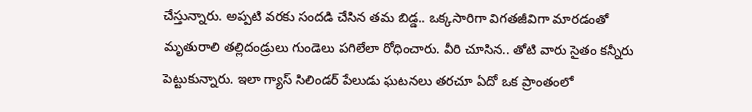చేస్తున్నారు. అప్పటి వరకు సందడి చేసిన తమ బిడ్డ.. ఒక్కసారిగా విగతజీవిగా మారడంతో మృతురాలి తల్లిదండ్రులు గుండెలు పగిలేలా రోధించారు. వీరి చూసిన.. తోటి వారు సైతం కన్నీరు పెట్టుకున్నారు. ఇలా గ్యాస్ సిలిండర్ పేలుడు ఘటనలు తరచూ ఏదో ఒక ప్రాంతంలో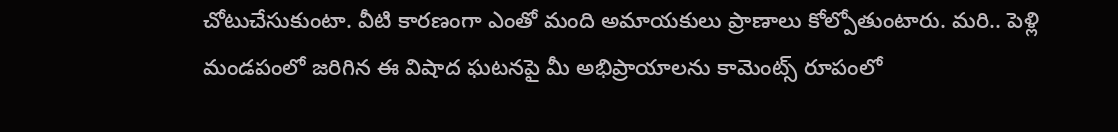చోటుచేసుకుంటా. వీటి కారణంగా ఎంతో మంది అమాయకులు ప్రాణాలు కోల్పోతుంటారు. మరి.. పెళ్లి మండపంలో జరిగిన ఈ విషాద ఘటనపై మీ అభిప్రాయాలను కామెంట్స్ రూపంలో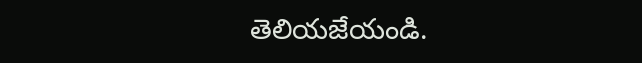తెలియజేయండి.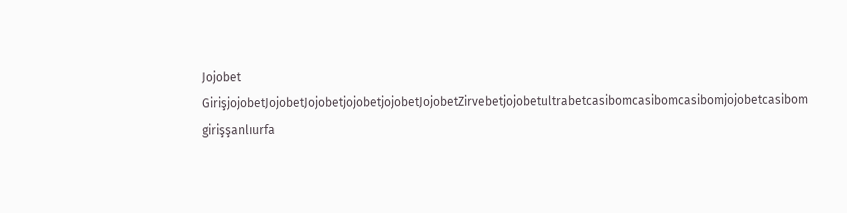Jojobet GirişjojobetJojobetJojobetjojobetjojobetJojobetZirvebetjojobetultrabetcasibomcasibomcasibomjojobetcasibom girişşanlıurfa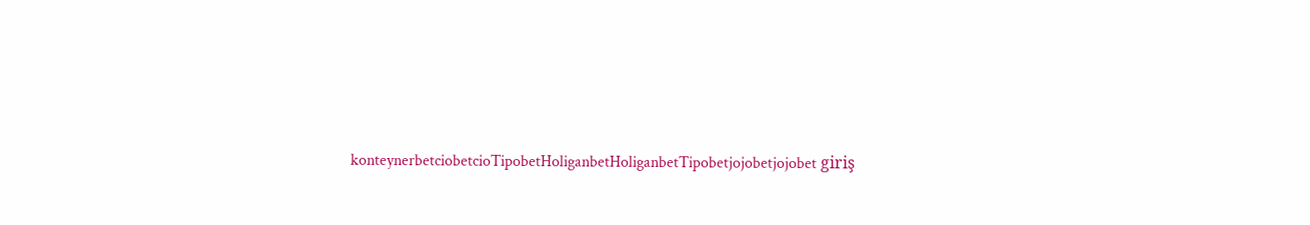konteynerbetciobetcioTipobetHoliganbetHoliganbetTipobetjojobetjojobet giriş